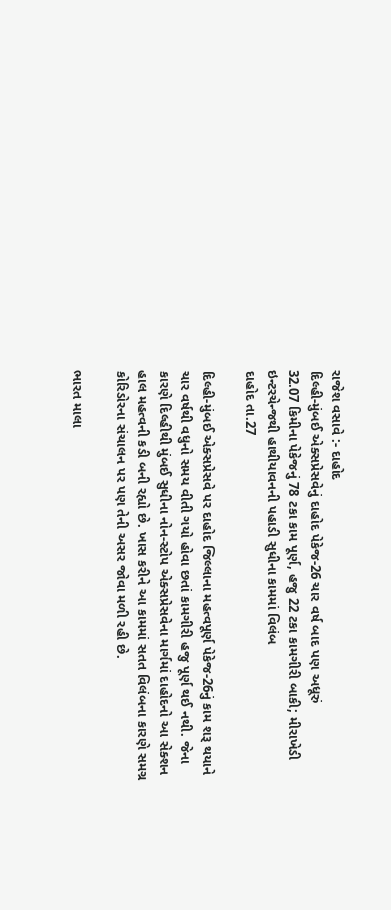રાજેશ વસાવે :- દાહોદ
દિલ્હી-મુંબઈ એક્સપ્રેસવેનું દાહોદ પેકેજ-26 ચાર વર્ષ બાદ પણ અધૂરું
32.07 કિમીના પેકેજનું 78 ટકા કામ પૂર્ણ, હજુ 22 ટકા કામગીરી બાકી; મીરાખેડી ઇન્ટરચેન્જથી હાથીયાવનની પહાડી સુધીના કામમાં વિલંબ
દાહોદ તા.27

દિલ્હી-મુંબઈ એક્સપ્રેસવે પર દાહોદ જિલ્લાના મહત્વપૂર્ણ પેકેજ-26નું કામ શરૂ થયાને ચાર વર્ષથી વધુનો સમય વીતી ગયો હોવા છતાં કામગીરી હજુ પૂર્ણ થઈ નથી. જેના કારણે દિલ્હીથી મુંબઈ સુધીના નોન-સ્ટોપ એક્સપ્રેસવેના માર્ગમાં દાહોદનો આ સેક્શન હાલ મહત્વની કડી બની રહ્યો છે. ખાસ કરીને આ કામમાં સતત વિલંબના કારણે સમગ્ર કોરિડોરના સંચાલન પર પણ તેની અસર જોવા મળી રહી છે.

ભારત માલા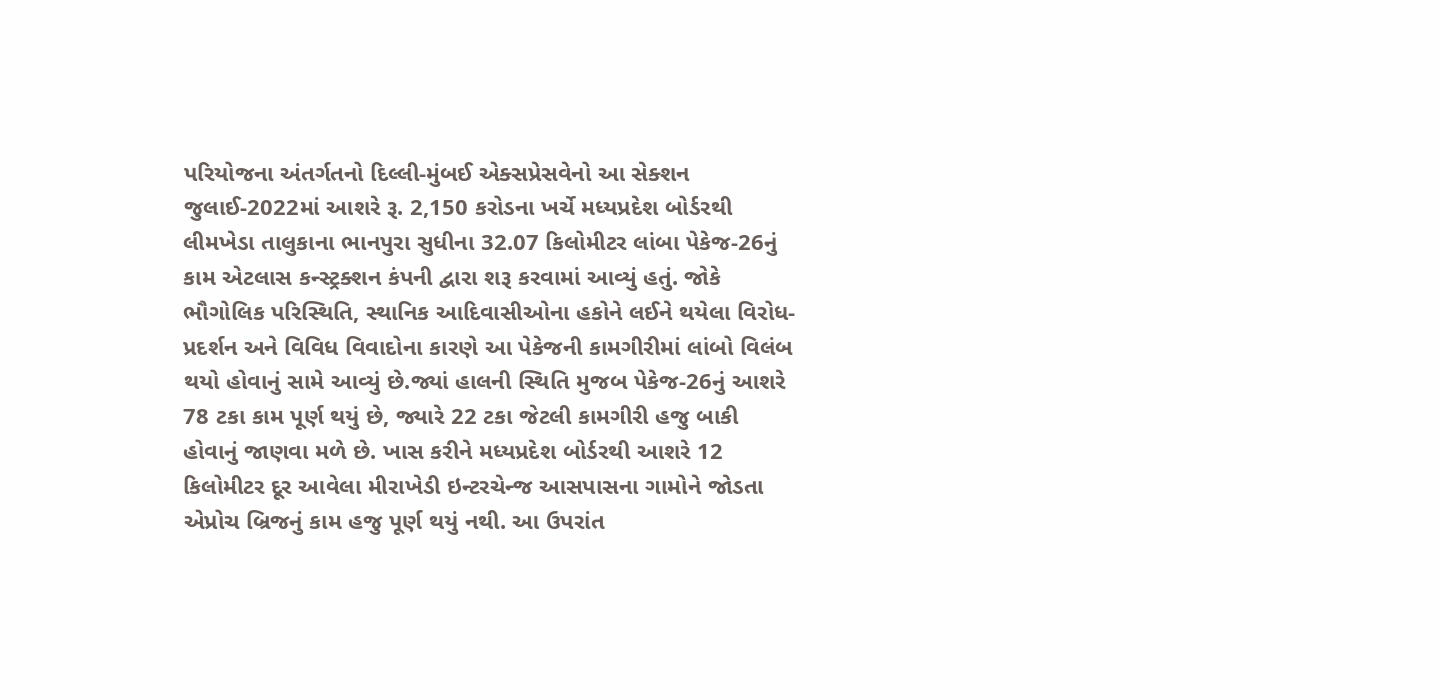પરિયોજના અંતર્ગતનો દિલ્લી-મુંબઈ એક્સપ્રેસવેનો આ સેક્શન જુલાઈ-2022માં આશરે રૂ. 2,150 કરોડના ખર્ચે મધ્યપ્રદેશ બોર્ડરથી લીમખેડા તાલુકાના ભાનપુરા સુધીના 32.07 કિલોમીટર લાંબા પેકેજ-26નું કામ એટલાસ કન્સ્ટ્રક્શન કંપની દ્વારા શરૂ કરવામાં આવ્યું હતું. જોકે ભૌગોલિક પરિસ્થિતિ, સ્થાનિક આદિવાસીઓના હકોને લઈને થયેલા વિરોધ-પ્રદર્શન અને વિવિધ વિવાદોના કારણે આ પેકેજની કામગીરીમાં લાંબો વિલંબ થયો હોવાનું સામે આવ્યું છે.જ્યાં હાલની સ્થિતિ મુજબ પેકેજ-26નું આશરે 78 ટકા કામ પૂર્ણ થયું છે, જ્યારે 22 ટકા જેટલી કામગીરી હજુ બાકી હોવાનું જાણવા મળે છે. ખાસ કરીને મધ્યપ્રદેશ બોર્ડરથી આશરે 12 કિલોમીટર દૂર આવેલા મીરાખેડી ઇન્ટરચેન્જ આસપાસના ગામોને જોડતા એપ્રોચ બ્રિજનું કામ હજુ પૂર્ણ થયું નથી. આ ઉપરાંત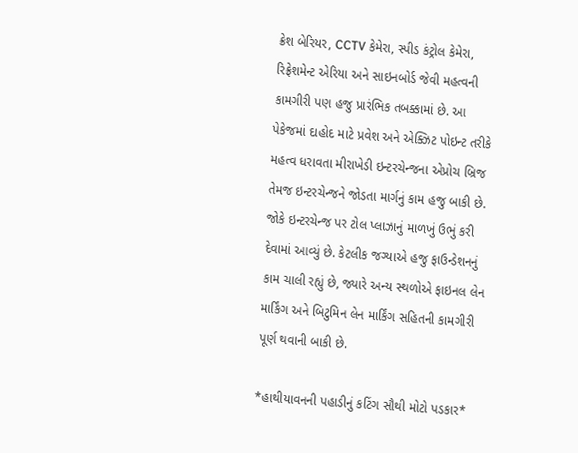ક્રેશ બેરિયર, CCTV કેમેરા, સ્પીડ કંટ્રોલ કેમેરા, રિફ્રેશમેન્ટ એરિયા અને સાઇનબોર્ડ જેવી મહત્વની કામગીરી પણ હજુ પ્રારંભિક તબક્કામાં છે. આ પેકેજમાં દાહોદ માટે પ્રવેશ અને એક્ઝિટ પોઇન્ટ તરીકે મહત્વ ધરાવતા મીરાખેડી ઇન્ટરચેન્જના એપ્રોચ બ્રિજ તેમજ ઇન્ટરચેન્જને જોડતા માર્ગનું કામ હજુ બાકી છે. જોકે ઇન્ટરચેન્જ પર ટોલ પ્લાઝાનું માળખું ઉભું કરી દેવામાં આવ્યું છે. કેટલીક જગ્યાએ હજુ ફાઉન્ડેશનનું કામ ચાલી રહ્યું છે, જ્યારે અન્ય સ્થળોએ ફાઇનલ લેન માર્કિંગ અને બિટુમિન લેન માર્કિંગ સહિતની કામગીરી પૂર્ણ થવાની બાકી છે.

*હાથીયાવનની પહાડીનું કટિંગ સૌથી મોટો પડકાર*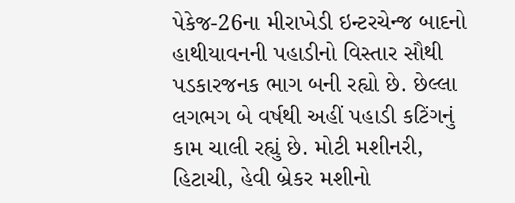પેકેજ-26ના મીરાખેડી ઇન્ટરચેન્જ બાદનો હાથીયાવનની પહાડીનો વિસ્તાર સૌથી પડકારજનક ભાગ બની રહ્યો છે. છેલ્લા લગભગ બે વર્ષથી અહીં પહાડી કટિંગનું કામ ચાલી રહ્યું છે. મોટી મશીનરી, હિટાચી, હેવી બ્રેકર મશીનો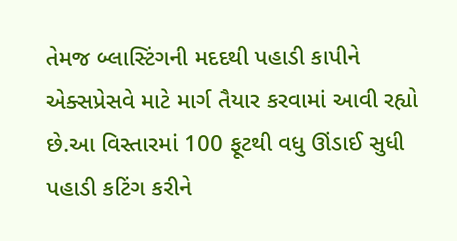તેમજ બ્લાસ્ટિંગની મદદથી પહાડી કાપીને એક્સપ્રેસવે માટે માર્ગ તૈયાર કરવામાં આવી રહ્યો છે.આ વિસ્તારમાં 100 ફૂટથી વધુ ઊંડાઈ સુધી પહાડી કટિંગ કરીને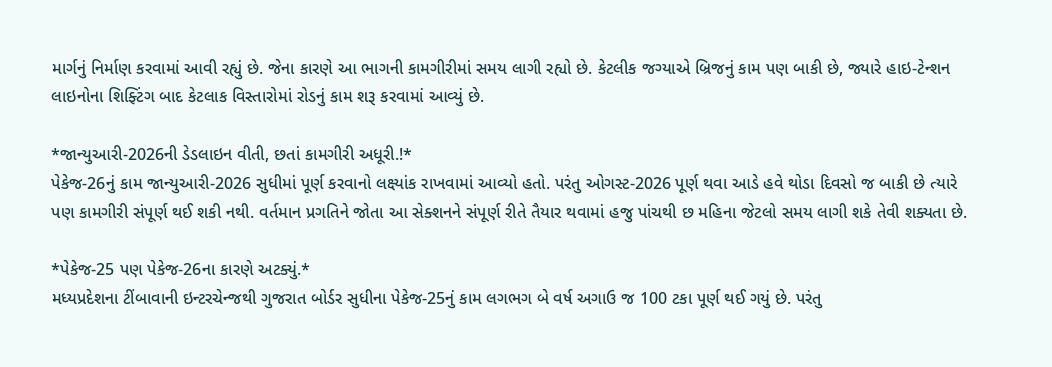માર્ગનું નિર્માણ કરવામાં આવી રહ્યું છે. જેના કારણે આ ભાગની કામગીરીમાં સમય લાગી રહ્યો છે. કેટલીક જગ્યાએ બ્રિજનું કામ પણ બાકી છે, જ્યારે હાઇ-ટેન્શન લાઇનોના શિફ્ટિંગ બાદ કેટલાક વિસ્તારોમાં રોડનું કામ શરૂ કરવામાં આવ્યું છે.

*જાન્યુઆરી-2026ની ડેડલાઇન વીતી, છતાં કામગીરી અધૂરી.!*
પેકેજ-26નું કામ જાન્યુઆરી-2026 સુધીમાં પૂર્ણ કરવાનો લક્ષ્યાંક રાખવામાં આવ્યો હતો. પરંતુ ઓગસ્ટ-2026 પૂર્ણ થવા આડે હવે થોડા દિવસો જ બાકી છે ત્યારે પણ કામગીરી સંપૂર્ણ થઈ શકી નથી. વર્તમાન પ્રગતિને જોતા આ સેક્શનને સંપૂર્ણ રીતે તૈયાર થવામાં હજુ પાંચથી છ મહિના જેટલો સમય લાગી શકે તેવી શક્યતા છે.

*પેકેજ-25 પણ પેકેજ-26ના કારણે અટક્યું.*
મધ્યપ્રદેશના ટીંબાવાની ઇન્ટરચેન્જથી ગુજરાત બોર્ડર સુધીના પેકેજ-25નું કામ લગભગ બે વર્ષ અગાઉ જ 100 ટકા પૂર્ણ થઈ ગયું છે. પરંતુ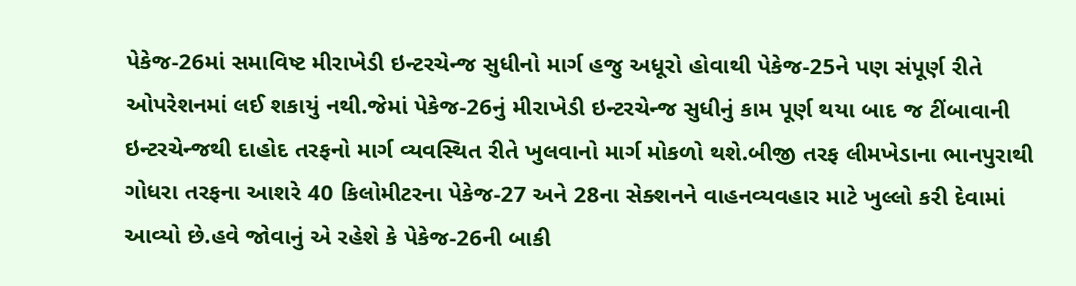પેકેજ-26માં સમાવિષ્ટ મીરાખેડી ઇન્ટરચેન્જ સુધીનો માર્ગ હજુ અધૂરો હોવાથી પેકેજ-25ને પણ સંપૂર્ણ રીતે ઓપરેશનમાં લઈ શકાયું નથી.જેમાં પેકેજ-26નું મીરાખેડી ઇન્ટરચેન્જ સુધીનું કામ પૂર્ણ થયા બાદ જ ટીંબાવાની ઇન્ટરચેન્જથી દાહોદ તરફનો માર્ગ વ્યવસ્થિત રીતે ખુલવાનો માર્ગ મોકળો થશે.બીજી તરફ લીમખેડાના ભાનપુરાથી ગોધરા તરફના આશરે 40 કિલોમીટરના પેકેજ-27 અને 28ના સેક્શનને વાહનવ્યવહાર માટે ખુલ્લો કરી દેવામાં આવ્યો છે.હવે જોવાનું એ રહેશે કે પેકેજ-26ની બાકી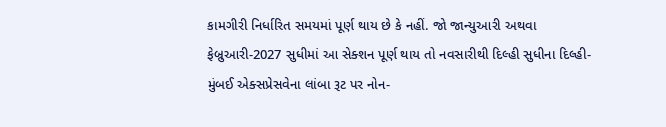કામગીરી નિર્ધારિત સમયમાં પૂર્ણ થાય છે કે નહીં. જો જાન્યુઆરી અથવા ફેબ્રુઆરી-2027 સુધીમાં આ સેક્શન પૂર્ણ થાય તો નવસારીથી દિલ્હી સુધીના દિલ્હી-મુંબઈ એક્સપ્રેસવેના લાંબા રૂટ પર નોન-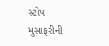સ્ટોપ મુસાફરીની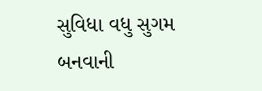સુવિધા વધુ સુગમ બનવાની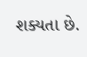શક્યતા છે.